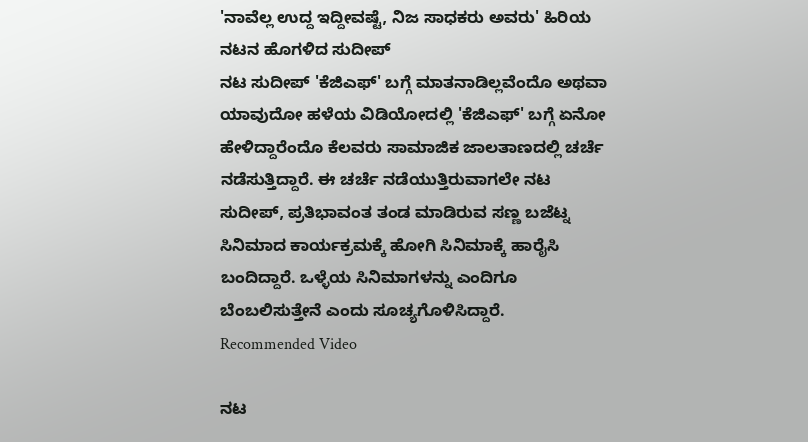'ನಾವೆಲ್ಲ ಉದ್ದ ಇದ್ದೀವಷ್ಟೆ, ನಿಜ ಸಾಧಕರು ಅವರು' ಹಿರಿಯ ನಟನ ಹೊಗಳಿದ ಸುದೀಪ್
ನಟ ಸುದೀಪ್ 'ಕೆಜಿಎಫ್' ಬಗ್ಗೆ ಮಾತನಾಡಿಲ್ಲವೆಂದೊ ಅಥವಾ ಯಾವುದೋ ಹಳೆಯ ವಿಡಿಯೋದಲ್ಲಿ 'ಕೆಜಿಎಫ್' ಬಗ್ಗೆ ಏನೋ ಹೇಳಿದ್ದಾರೆಂದೊ ಕೆಲವರು ಸಾಮಾಜಿಕ ಜಾಲತಾಣದಲ್ಲಿ ಚರ್ಚೆ ನಡೆಸುತ್ತಿದ್ದಾರೆ. ಈ ಚರ್ಚೆ ನಡೆಯುತ್ತಿರುವಾಗಲೇ ನಟ ಸುದೀಪ್, ಪ್ರತಿಭಾವಂತ ತಂಡ ಮಾಡಿರುವ ಸಣ್ಣ ಬಜೆಟ್ನ ಸಿನಿಮಾದ ಕಾರ್ಯಕ್ರಮಕ್ಕೆ ಹೋಗಿ ಸಿನಿಮಾಕ್ಕೆ ಹಾರೈಸಿ ಬಂದಿದ್ದಾರೆ. ಒಳ್ಳೆಯ ಸಿನಿಮಾಗಳನ್ನು ಎಂದಿಗೂ ಬೆಂಬಲಿಸುತ್ತೇನೆ ಎಂದು ಸೂಚ್ಯಗೊಳಿಸಿದ್ದಾರೆ.
Recommended Video

ನಟ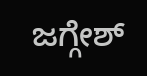ಜಗ್ಗೇಶ್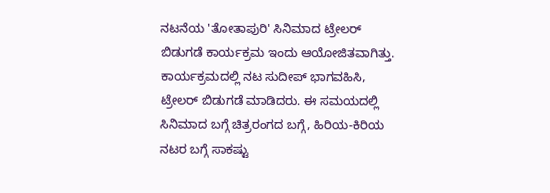ನಟನೆಯ 'ತೋತಾಪುರಿ' ಸಿನಿಮಾದ ಟ್ರೇಲರ್ ಬಿಡುಗಡೆ ಕಾರ್ಯಕ್ರಮ ಇಂದು ಆಯೋಜಿತವಾಗಿತ್ತು. ಕಾರ್ಯಕ್ರಮದಲ್ಲಿ ನಟ ಸುದೀಪ್ ಭಾಗವಹಿಸಿ, ಟ್ರೇಲರ್ ಬಿಡುಗಡೆ ಮಾಡಿದರು. ಈ ಸಮಯದಲ್ಲಿ ಸಿನಿಮಾದ ಬಗ್ಗೆ ಚಿತ್ರರಂಗದ ಬಗ್ಗೆ, ಹಿರಿಯ-ಕಿರಿಯ ನಟರ ಬಗ್ಗೆ ಸಾಕಷ್ಟು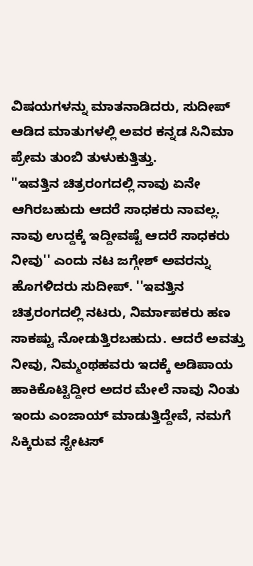ವಿಷಯಗಳನ್ನು ಮಾತನಾಡಿದರು, ಸುದೀಪ್ ಆಡಿದ ಮಾತುಗಳಲ್ಲಿ ಅವರ ಕನ್ನಡ ಸಿನಿಮಾ ಪ್ರೇಮ ತುಂಬಿ ತುಳುಕುತ್ತಿತ್ತು.
''ಇವತ್ತಿನ ಚಿತ್ರರಂಗದಲ್ಲಿ ನಾವು ಏನೇ ಆಗಿರಬಹುದು ಆದರೆ ಸಾಧಕರು ನಾವಲ್ಲ. ನಾವು ಉದ್ದಕ್ಕೆ ಇದ್ದೀವಷ್ಟೆ ಆದರೆ ಸಾಧಕರು ನೀವು'' ಎಂದು ನಟ ಜಗ್ಗೇಶ್ ಅವರನ್ನು ಹೊಗಳಿದರು ಸುದೀಪ್. ''ಇವತ್ತಿನ ಚಿತ್ರರಂಗದಲ್ಲಿ ನಟರು, ನಿರ್ಮಾಪಕರು ಹಣ ಸಾಕಷ್ಟು ನೋಡುತ್ತಿರಬಹುದು. ಆದರೆ ಅವತ್ತು ನೀವು, ನಿಮ್ಮಂಥಹವರು ಇದಕ್ಕೆ ಅಡಿಪಾಯ ಹಾಕಿಕೊಟ್ಟಿದ್ದೀರ ಅದರ ಮೇಲೆ ನಾವು ನಿಂತು ಇಂದು ಎಂಜಾಯ್ ಮಾಡುತ್ತಿದ್ದೇವೆ, ನಮಗೆ ಸಿಕ್ಕಿರುವ ಸ್ಟೇಟಸ್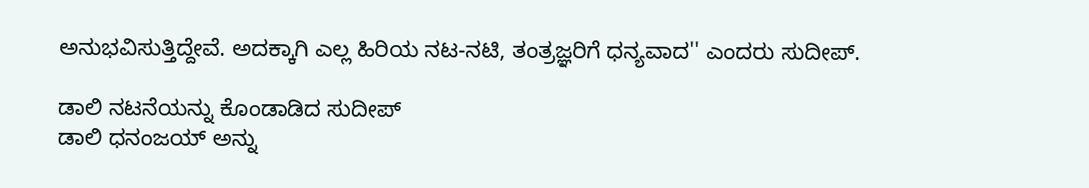ಅನುಭವಿಸುತ್ತಿದ್ದೇವೆ. ಅದಕ್ಕಾಗಿ ಎಲ್ಲ ಹಿರಿಯ ನಟ-ನಟಿ, ತಂತ್ರಜ್ಞರಿಗೆ ಧನ್ಯವಾದ'' ಎಂದರು ಸುದೀಪ್.

ಡಾಲಿ ನಟನೆಯನ್ನು ಕೊಂಡಾಡಿದ ಸುದೀಪ್
ಡಾಲಿ ಧನಂಜಯ್ ಅನ್ನು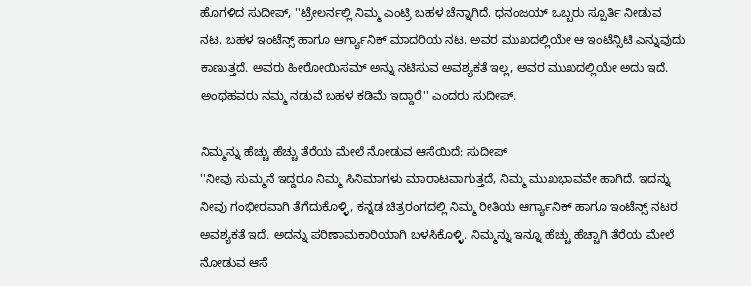ಹೊಗಳಿದ ಸುದೀಪ್, ''ಟ್ರೇಲರ್ನಲ್ಲಿ ನಿಮ್ಮ ಎಂಟ್ರಿ ಬಹಳ ಚೆನ್ನಾಗಿದೆ. ಧನಂಜಯ್ ಒಬ್ಬರು ಸ್ಪೂರ್ತಿ ನೀಡುವ ನಟ. ಬಹಳ ಇಂಟೆನ್ಸ್ ಹಾಗೂ ಆರ್ಗ್ಯಾನಿಕ್ ಮಾದರಿಯ ನಟ. ಅವರ ಮುಖದಲ್ಲಿಯೇ ಆ ಇಂಟೆನ್ಸಿಟಿ ಎನ್ನುವುದು ಕಾಣುತ್ತದೆ. ಅವರು ಹೀರೋಯಿಸಮ್ ಅನ್ನು ನಟಿಸುವ ಅವಶ್ಯಕತೆ ಇಲ್ಲ, ಅವರ ಮುಖದಲ್ಲಿಯೇ ಅದು ಇದೆ. ಅಂಥಹವರು ನಮ್ಮ ನಡುವೆ ಬಹಳ ಕಡಿಮೆ ಇದ್ದಾರೆ'' ಎಂದರು ಸುದೀಪ್.

ನಿಮ್ಮನ್ನು ಹೆಚ್ಚು ಹೆಚ್ಚು ತೆರೆಯ ಮೇಲೆ ನೋಡುವ ಆಸೆಯಿದೆ: ಸುದೀಪ್
''ನೀವು ಸುಮ್ಮನೆ ಇದ್ದರೂ ನಿಮ್ಮ ಸಿನಿಮಾಗಳು ಮಾರಾಟವಾಗುತ್ತದೆ, ನಿಮ್ಮ ಮುಖಭಾವವೇ ಹಾಗಿದೆ. ಇದನ್ನು ನೀವು ಗಂಭೀರವಾಗಿ ತೆಗೆದುಕೊಳ್ಳಿ, ಕನ್ನಡ ಚಿತ್ರರಂಗದಲ್ಲಿ ನಿಮ್ಮ ರೀತಿಯ ಆರ್ಗ್ಯಾನಿಕ್ ಹಾಗೂ ಇಂಟೆನ್ಸ್ ನಟರ ಅವಶ್ಯಕತೆ ಇದೆ. ಅದನ್ನು ಪರಿಣಾಮಕಾರಿಯಾಗಿ ಬಳಸಿಕೊಳ್ಳಿ. ನಿಮ್ಮನ್ನು ಇನ್ನೂ ಹೆಚ್ಚು ಹೆಚ್ಚಾಗಿ ತೆರೆಯ ಮೇಲೆ ನೋಡುವ ಆಸೆ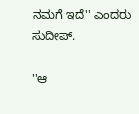ನಮಗೆ ಇದೆ'' ಎಂದರು ಸುದೀಪ್.

''ಆ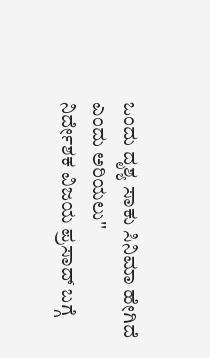ಒಂದು ದೃಶ್ಯ ಸಾಕು ಸಿನಿಮಾ ಹೇಗಿದೆ ಎಂದು ಅರಿಯಲು''
ನಿರ್ದೇಶಕ ವಿಜಯ ಪ್ರಸಾದ್ ಬಗ್ಗೆ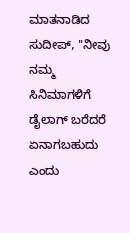ಮಾತನಾಡಿದ ಸುದೀಪ್, ''ನೀವು ನಮ್ಮ ಸಿನಿಮಾಗಳಿಗೆ ಡೈಲಾಗ್ ಬರೆದರೆ ಏನಾಗಬಹುದು ಎಂದು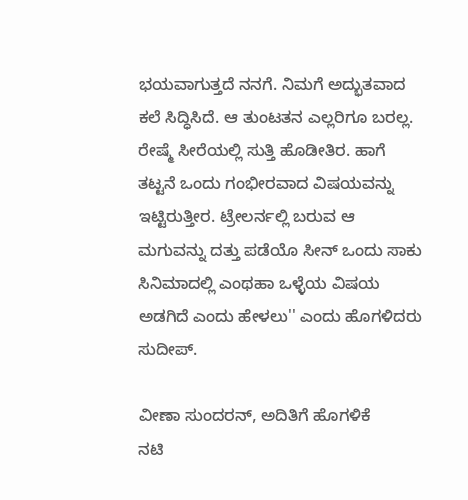ಭಯವಾಗುತ್ತದೆ ನನಗೆ. ನಿಮಗೆ ಅದ್ಭುತವಾದ ಕಲೆ ಸಿದ್ಧಿಸಿದೆ. ಆ ತುಂಟತನ ಎಲ್ಲರಿಗೂ ಬರಲ್ಲ. ರೇಷ್ಮೆ ಸೀರೆಯಲ್ಲಿ ಸುತ್ತಿ ಹೊಡೀತಿರ. ಹಾಗೆ ತಟ್ಟನೆ ಒಂದು ಗಂಭೀರವಾದ ವಿಷಯವನ್ನು ಇಟ್ಟಿರುತ್ತೀರ. ಟ್ರೇಲರ್ನಲ್ಲಿ ಬರುವ ಆ ಮಗುವನ್ನು ದತ್ತು ಪಡೆಯೊ ಸೀನ್ ಒಂದು ಸಾಕು ಸಿನಿಮಾದಲ್ಲಿ ಎಂಥಹಾ ಒಳ್ಳೆಯ ವಿಷಯ ಅಡಗಿದೆ ಎಂದು ಹೇಳಲು'' ಎಂದು ಹೊಗಳಿದರು ಸುದೀಪ್.

ವೀಣಾ ಸುಂದರನ್, ಅದಿತಿಗೆ ಹೊಗಳಿಕೆ
ನಟಿ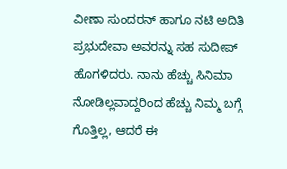ವೀಣಾ ಸುಂದರನ್ ಹಾಗೂ ನಟಿ ಅದಿತಿ ಪ್ರಭುದೇವಾ ಅವರನ್ನು ಸಹ ಸುದೀಪ್ ಹೊಗಳಿದರು. ನಾನು ಹೆಚ್ಚು ಸಿನಿಮಾ ನೋಡಿಲ್ಲವಾದ್ದರಿಂದ ಹೆಚ್ಚು ನಿಮ್ಮ ಬಗ್ಗೆ ಗೊತ್ತಿಲ್ಲ, ಆದರೆ ಈ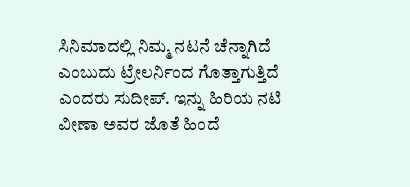ಸಿನಿಮಾದಲ್ಲಿ ನಿಮ್ಮ ನಟನೆ ಚೆನ್ನಾಗಿದೆ ಎಂಬುದು ಟ್ರೇಲರ್ನಿಂದ ಗೊತ್ತಾಗುತ್ತಿದೆ ಎಂದರು ಸುದೀಪ್. ಇನ್ನು ಹಿರಿಯ ನಟಿ ವೀಣಾ ಅವರ ಜೊತೆ ಹಿಂದೆ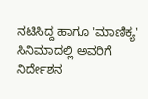ನಟಿಸಿದ್ದ ಹಾಗೂ 'ಮಾಣಿಕ್ಯ' ಸಿನಿಮಾದಲ್ಲಿ ಅವರಿಗೆ ನಿರ್ದೇಶನ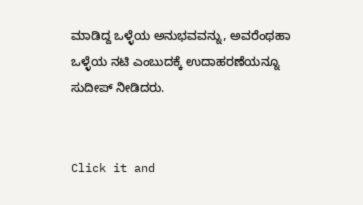ಮಾಡಿದ್ದ ಒಳ್ಳೆಯ ಅನುಭವವನ್ನು, ಅವರೆಂಥಹಾ ಒಳ್ಳೆಯ ನಟಿ ಎಂಬುದಕ್ಕೆ ಉದಾಹರಣೆಯನ್ನೂ ಸುದೀಪ್ ನೀಡಿದರು.


Click it and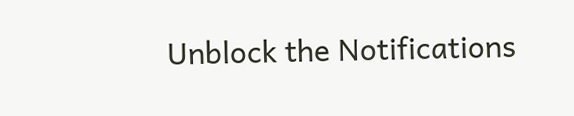Unblock the Notifications